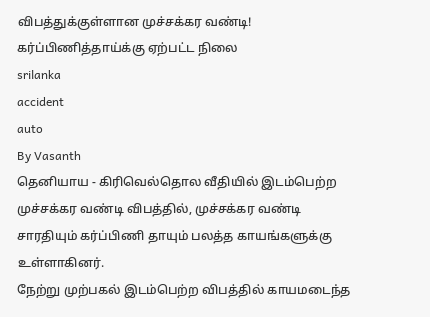விபத்துக்குள்ளான முச்சக்கர வண்டி! கர்ப்பிணித்தாய்க்கு ஏற்பட்ட நிலை
srilanka
accident
auto
By Vasanth
தெனியாய - கிரிவெல்தொல வீதியில் இடம்பெற்ற முச்சக்கர வண்டி விபத்தில், முச்சக்கர வண்டி சாரதியும் கர்ப்பிணி தாயும் பலத்த காயங்களுக்கு உள்ளாகினர்.
நேற்று முற்பகல் இடம்பெற்ற விபத்தில் காயமடைந்த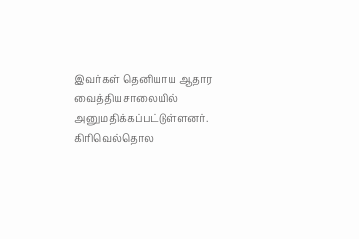இவர்கள் தெனியாய ஆதார வைத்தியசாலையில் அனுமதிக்கப்பட்டுள்ளனர்.
கிரிவெல்தொல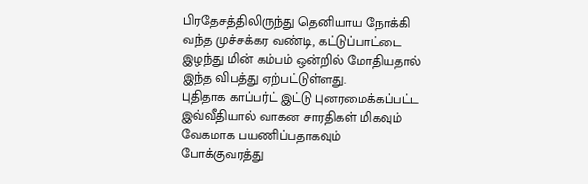பிரதேசத்திலிருந்து தெனியாய நோக்கி வந்த முச்சக்கர வண்டி, கட்டுப்பாட்டை இழந்து மின் கம்பம் ஒன்றில் மோதியதால் இந்த விபத்து ஏற்பட்டுள்ளது.
புதிதாக காப்பர்ட் இட்டு புனரமைக்கப்பட்ட இவ்வீதியால் வாகன சாரதிகள் மிகவும் வேகமாக பயணிப்பதாகவும் போக்குவரத்து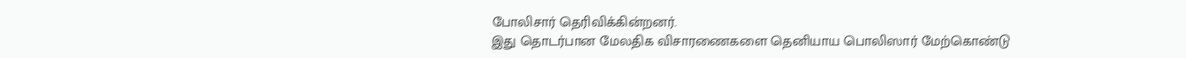போலிசார் தெரிவிக்கின்றனர்.
இது தொடர்பான மேலதிக விசாரணைகளை தெனியாய பொலிஸார் மேற்கொண்டு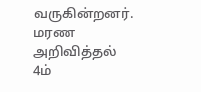வருகின்றனர்.
மரண அறிவித்தல்
4ம்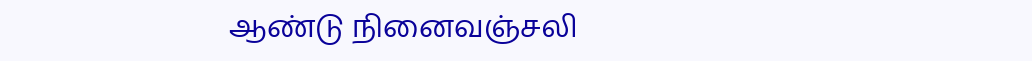ஆண்டு நினைவஞ்சலி